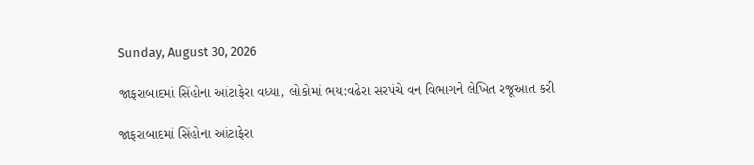Sunday, August 30, 2026

જાફરાબાદમાં સિંહોના આંટાફેરા વધ્યા, લોકોમાં ભય:વઢેરા સરપંચે વન વિભાગને લેખિત રજૂઆત કરી

જાફરાબાદમાં સિંહોના આંટાફેરા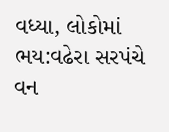વધ્યા, લોકોમાં ભય:વઢેરા સરપંચે વન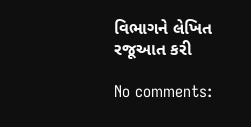વિભાગને લેખિત રજૂઆત કરી

No comments: